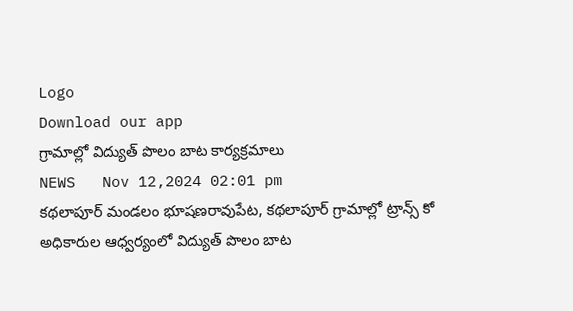Logo
Download our app
గ్రామాల్లో విద్యుత్ పొలం బాట కార్యక్రమాలు
NEWS   Nov 12,2024 02:01 pm
కథలాపూర్ మండలం భూషణరావుపేట, కథలాపూర్ గ్రామాల్లో ట్రాన్స్ కో అధికారుల ఆధ్వర్యంలో విద్యుత్ పొలం బాట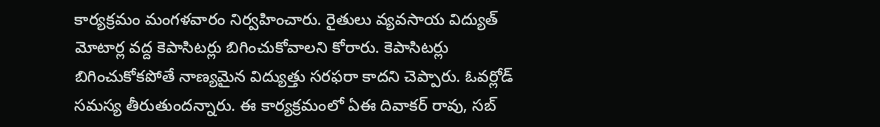కార్యక్రమం మంగళవారం నిర్వహించారు. రైతులు వ్యవసాయ విద్యుత్ మోటార్ల వద్ద కెపాసిటర్లు బిగించుకోవాలని కోరారు. కెపాసిటర్లు బిగించుకోకపోతే నాణ్యమైన విద్యుత్తు సరఫరా కాదని చెప్పారు. ఓవర్లోడ్ సమస్య తీరుతుందన్నారు. ఈ కార్యక్రమంలో ఏఈ దివాకర్ రావు, సబ్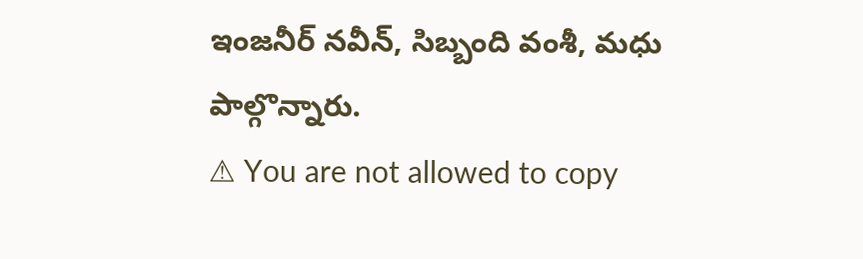ఇంజనీర్ నవీన్, సిబ్బంది వంశీ, మధు పాల్గొన్నారు.
⚠ You are not allowed to copy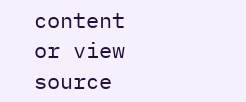content or view source